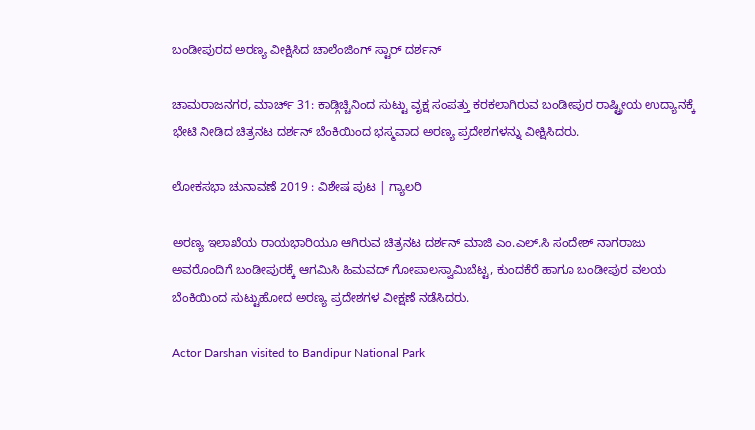ಬಂಡೀಪುರದ ಅರಣ್ಯ ವೀಕ್ಷಿಸಿದ ಚಾಲೆಂಜಿಂಗ್ ಸ್ಟಾರ್ ದರ್ಶನ್

ಚಾಮರಾಜನಗರ, ಮಾರ್ಚ್ 31: ಕಾಡ್ಗಿಚ್ಚಿನಿಂದ ಸುಟ್ಟು ವೃಕ್ಷ ಸಂಪತ್ತು ಕರಕಲಾಗಿರುವ ಬಂಡೀಪುರ ರಾಷ್ಟ್ರೀಯ ಉದ್ಯಾನಕ್ಕೆ ಭೇಟಿ ನೀಡಿದ ಚಿತ್ರನಟ ದರ್ಶನ್ ಬೆಂಕಿಯಿಂದ ಭಸ್ಮವಾದ ಅರಣ್ಯ ಪ್ರದೇಶಗಳನ್ನು ವೀಕ್ಷಿಸಿದರು.

ಲೋಕಸಭಾ ಚುನಾವಣೆ 2019 : ವಿಶೇಷ ಪುಟ | ಗ್ಯಾಲರಿ

ಅರಣ್ಯ ಇಲಾಖೆಯ ರಾಯಭಾರಿಯೂ ಆಗಿರುವ ಚಿತ್ರನಟ ದರ್ಶನ್ ಮಾಜಿ ಎಂ.ಎಲ್.ಸಿ ಸಂದೇಶ್ ನಾಗರಾಜು ಅವರೊಂದಿಗೆ ಬಂಡೀಪುರಕ್ಕೆ ಆಗಮಿಸಿ ಹಿಮವದ್ ಗೋಪಾಲಸ್ವಾಮಿಬೆಟ್ಟ, ಕುಂದಕೆರೆ ಹಾಗೂ ಬಂಡೀಪುರ ವಲಯ ಬೆಂಕಿಯಿಂದ ಸುಟ್ಟುಹೋದ ಅರಣ್ಯ ಪ್ರದೇಶಗಳ ವೀಕ್ಷಣೆ ನಡೆಸಿದರು.

Actor Darshan visited to Bandipur National Park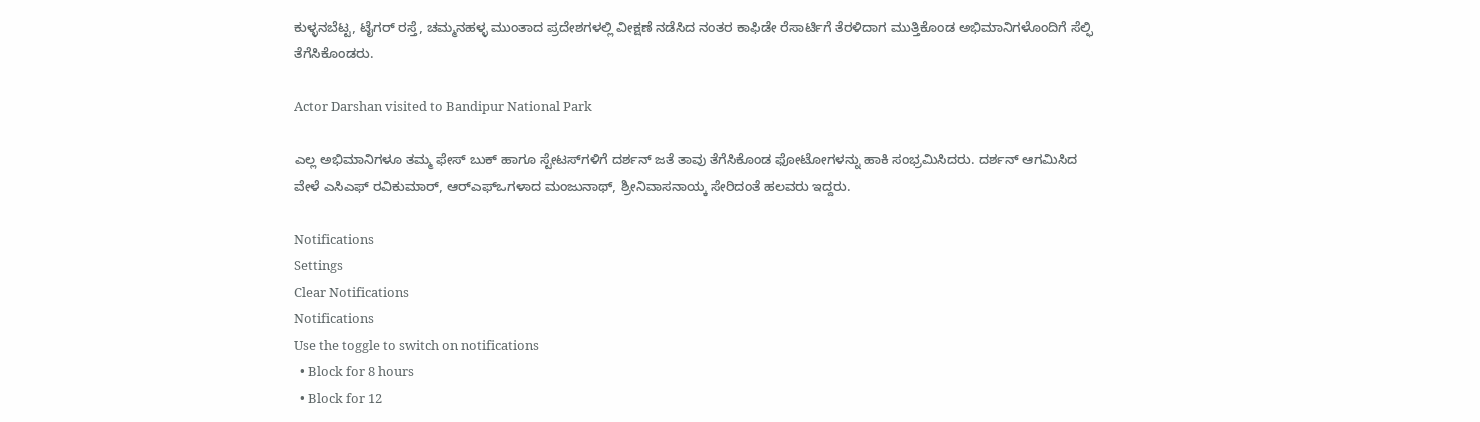ಕುಳ್ಳನಬೆಟ್ಟ, ಟೈಗರ್ ರಸ್ತೆ, ಚಮ್ಮನಹಳ್ಳ ಮುಂತಾದ ಪ್ರದೇಶಗಳಲ್ಲಿ ವೀಕ್ಷಣೆ ನಡೆಸಿದ ನಂತರ ಕಾಫಿಡೇ ರೆಸಾರ್ಟಿಗೆ ತೆರಳಿದಾಗ ಮುತ್ತಿಕೊಂಡ ಅಭಿಮಾನಿಗಳೊಂದಿಗೆ ಸೆಲ್ಫಿ ತೆಗೆಸಿಕೊಂಡರು.

Actor Darshan visited to Bandipur National Park

ಎಲ್ಲ ಅಭಿಮಾನಿಗಳೂ ತಮ್ಮ ಫೇಸ್ ಬುಕ್ ಹಾಗೂ ಸ್ಟೇಟಸ್‌ಗಳಿಗೆ ದರ್ಶನ್ ಜತೆ ತಾವು ತೆಗೆಸಿಕೊಂಡ ಫೋಟೋಗಳನ್ನು ಹಾಕಿ ಸಂಭ್ರಮಿಸಿದರು. ದರ್ಶನ್ ಆಗಮಿಸಿದ ವೇಳೆ ಎಸಿಎಫ್ ರವಿಕುಮಾರ್, ಆರ್‌ಎಫ್‌ಒಗಳಾದ ಮಂಜುನಾಥ್, ಶ್ರೀನಿವಾಸನಾಯ್ಕ ಸೇರಿದಂತೆ ಹಲವರು ಇದ್ದರು.

Notifications
Settings
Clear Notifications
Notifications
Use the toggle to switch on notifications
  • Block for 8 hours
  • Block for 12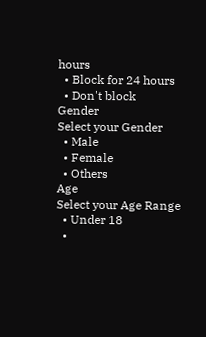hours
  • Block for 24 hours
  • Don't block
Gender
Select your Gender
  • Male
  • Female
  • Others
Age
Select your Age Range
  • Under 18
  •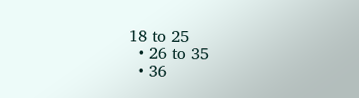18 to 25
  • 26 to 35
  • 36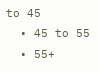to 45
  • 45 to 55
  • 55+